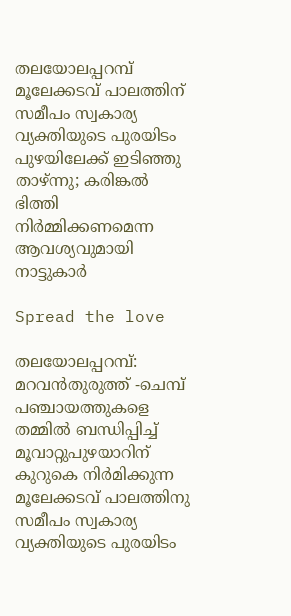തലയോലപ്പറമ്പ് മൂലേക്കടവ് പാലത്തിന് സമീപം സ്വകാര്യ വ്യക്തിയുടെ പുരയിടം പുഴയിലേക്ക് ഇടിഞ്ഞു താഴ്ന്നു; കരിങ്കൽ ഭിത്തി നിർമ്മിക്കണമെന്ന ആവശ്യവുമായി നാട്ടുകാർ

Spread the love

തലയോലപ്പറമ്പ്: മറവൻതുരുത്ത് -ചെമ്പ് പഞ്ചായത്തുകളെ തമ്മിൽ ബന്ധിപ്പിച്ച് മൂവാറ്റുപുഴയാറിന് കുറുകെ നിർമിക്കുന്ന മൂലേക്കടവ് പാലത്തിനു സമീപം സ്വകാര്യ വ്യക്തിയുടെ പുരയിടം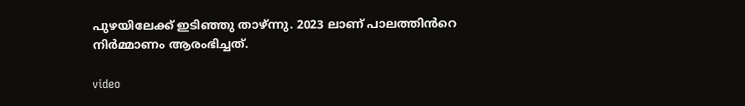പുഴയിലേക്ക് ഇടിഞ്ഞു താഴ്ന്നു. 2023 ലാണ് പാലത്തിൻറെ നിർമ്മാണം ആരംഭിച്ചത്.

video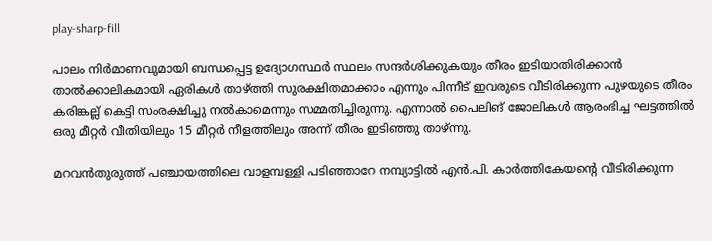play-sharp-fill

പാലം നിർമാണവുമായി ബന്ധപ്പെട്ട ഉദ്യോഗസ്ഥർ സ്ഥലം സന്ദർശിക്കുകയും തീരം ഇടിയാതിരിക്കാൻ താൽക്കാലികമായി ഏരികൾ താഴ്ത്തി സുരക്ഷിതമാക്കാം എന്നും പിന്നീട് ഇവരുടെ വീടിരിക്കുന്ന പുഴയുടെ തീരം കരിങ്കല്ല് കെട്ടി സംരക്ഷിച്ചു നൽകാമെന്നും സമ്മതിച്ചിരുന്നു. എന്നാൽ പൈലിങ് ജോലികൾ ആരംഭിച്ച ഘട്ടത്തിൽ ഒരു മീറ്റർ വീതിയിലും 15 മീറ്റർ നീളത്തിലും അന്ന് തീരം ഇടിഞ്ഞു താഴ്ന്നു.

മറവൻതുരുത്ത് പഞ്ചായത്തിലെ വാളമ്പള്ളി പടിഞ്ഞാറേ നമ്പ്യാട്ടിൽ എൻ.പി. കാർത്തികേയന്റെ വീടിരിക്കുന്ന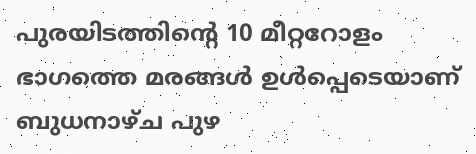പുരയിടത്തിന്റെ 10 മീറ്ററോളം ഭാഗത്തെ മരങ്ങൾ ഉൾപ്പെടെയാണ് ബുധനാഴ്ച പുഴ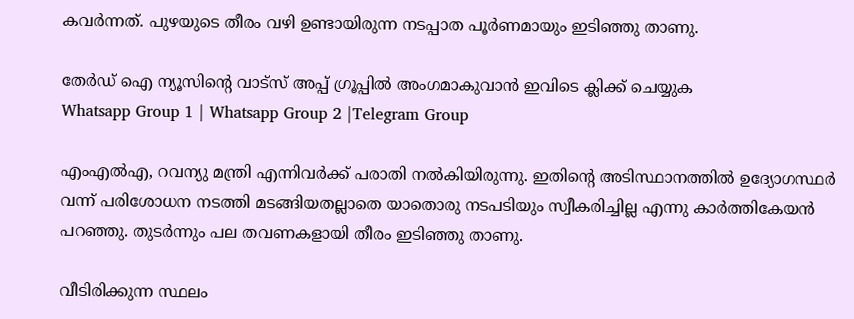കവർന്നത്. പുഴയുടെ തീരം വഴി ഉണ്ടായിരുന്ന നടപ്പാത പൂർണമായും ഇടിഞ്ഞു താണു.

തേർഡ് ഐ ന്യൂസിന്റെ വാട്സ് അപ്പ് ഗ്രൂപ്പിൽ അംഗമാകുവാൻ ഇവിടെ ക്ലിക്ക് ചെയ്യുക
Whatsapp Group 1 | Whatsapp Group 2 |Telegram Group

എംഎൽഎ, റവന്യു മന്ത്രി എന്നിവർക്ക് പരാതി നൽകിയിരുന്നു. ഇതിന്റെ അടിസ്ഥാനത്തിൽ ഉദ്യോഗസ്ഥർ വന്ന് പരിശോധന നടത്തി മടങ്ങിയതല്ലാതെ യാതൊരു നടപടിയും സ്വീകരിച്ചില്ല എന്നു കാർത്തികേയൻ പറഞ്ഞു. തുടർന്നും പല തവണകളായി തീരം ഇടിഞ്ഞു താണു.

വീടിരിക്കുന്ന സ്ഥലം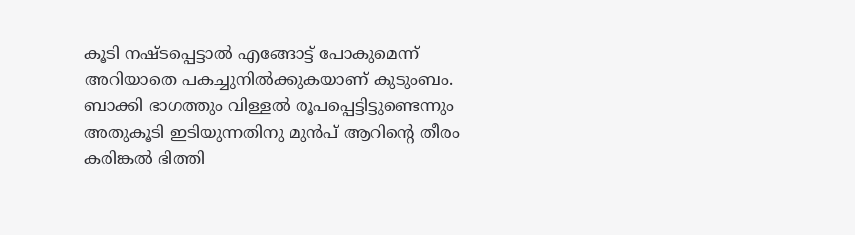കൂടി നഷ്ടപ്പെട്ടാൽ എങ്ങോട്ട് പോകുമെന്ന് അറിയാതെ പകച്ചുനിൽക്കുകയാണ് കുടുംബം. ബാക്കി ഭാഗത്തും വിള്ളൽ രൂപപ്പെട്ടിട്ടുണ്ടെന്നും അതുകൂടി ഇടിയുന്നതിനു മുൻപ് ആറിന്റെ തീരം കരിങ്കൽ ഭിത്തി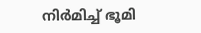നിർമിച്ച് ഭൂമി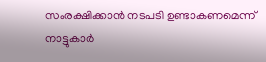സംരക്ഷിക്കാൻ നടപടി ഉണ്ടാകണമെന്ന് നാട്ടുകാർ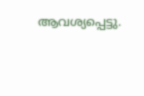ആവശ്യപ്പെട്ടു.